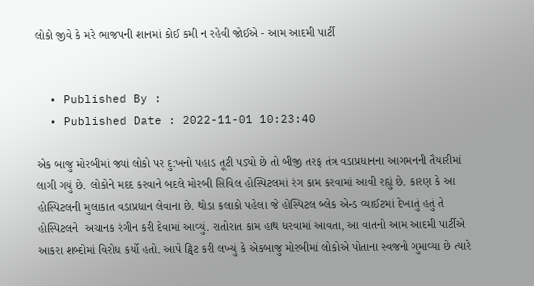લોકો જીવે કે મરે ભાજપની શાનમાં કોઈ કમી ન રહેવી જોઈએ - આમ આદમી પાર્ટી


  • Published By :
  • Published Date : 2022-11-01 10:23:40

એક બાજુ મોરબીમાં જ્યાં લોકો પર દુ:ખનો પહાડ તૂટી પડ્યો છે તો બીજી તરફ તંત્ર વડાપ્રધાનના આગમનની તૈયારીમાં લાગી ગયું છે. લોકોને મદદ કરવાને બદલે મોરબી સિવિલ હોસ્પિટલમાં રંગ કામ કરવામાં આવી રહ્યું છે. કારણ કે આ હોસ્પિટલની મુલાકાત વડાપ્રધાન લેવાના છે. થોડા કલાકો પહેલા જે હોસ્પિટલ બ્લેક એન્ડ વ્યાઈટમાં દેખાતું હતું તે હોસ્પિટલને  અચાનક રંગીન કરી દેવામાં આવ્યું. રાતોરાત કામ હાથ ધરવામાં આવતા, આ વાતનો આમ આદમી પાર્ટીએ આકરા શબ્દોમાં વિરોધ કર્યો હતો. આપે ટ્વિટ કરી લખ્યું કે એકબાજુ મોરબીમાં લોકોએ પોતાના સ્વજનો ગુમાવ્યા છે ત્યારે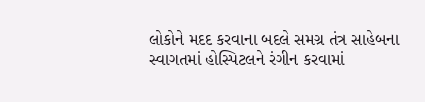લોકોને મદદ કરવાના બદલે સમગ્ર તંત્ર સાહેબના સ્વાગતમાં હોસ્પિટલને રંગીન કરવામાં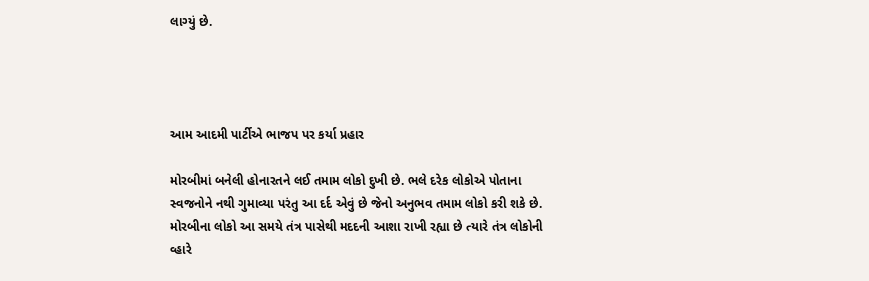લાગ્યું છે.




આમ આદમી પાર્ટીએ ભાજપ પર કર્યા પ્રહાર

મોરબીમાં બનેલી હોનારતને લઈ તમામ લોકો દુખી છે. ભલે દરેક લોકોએ પોતાના સ્વજનોને નથી ગુમાવ્યા પરંતુ આ દર્દ એવું છે જેનો અનુભવ તમામ લોકો કરી શકે છે. મોરબીના લોકો આ સમયે તંત્ર પાસેથી મદદની આશા રાખી રહ્યા છે ત્યારે તંત્ર લોકોની વ્હારે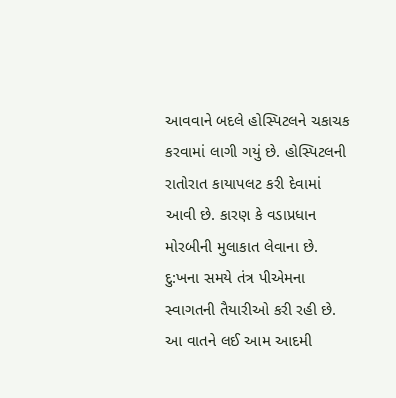આવવાને બદલે હોસ્પિટલને ચકાચક કરવામાં લાગી ગયું છે. હોસ્પિટલની રાતોરાત કાયાપલટ કરી દેવામાં આવી છે. કારણ કે વડાપ્રધાન મોરબીની મુલાકાત લેવાના છે. દુ:ખના સમયે તંત્ર પીએમના સ્વાગતની તૈયારીઓ કરી રહી છે. આ વાતને લઈ આમ આદમી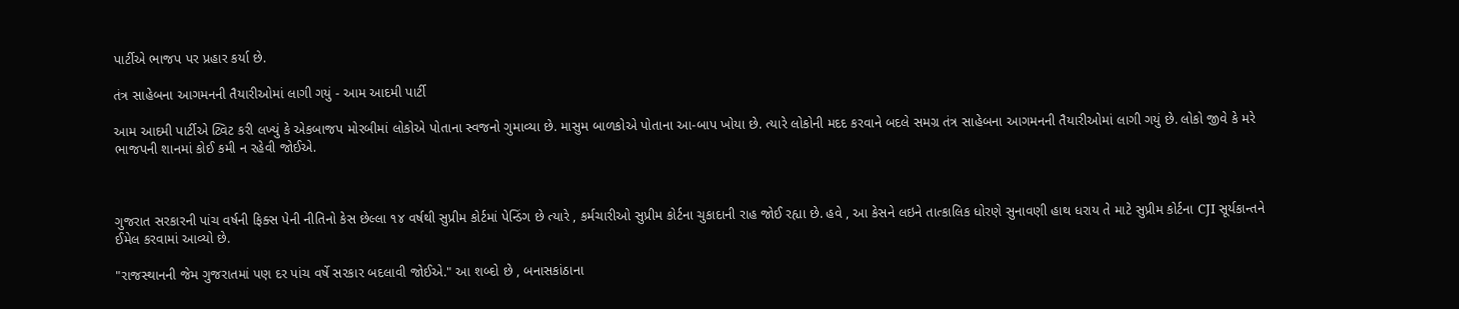પાર્ટીએ ભાજપ પર પ્રહાર કર્યા છે.

તંત્ર સાહેબના આગમનની તૈયારીઓમાં લાગી ગયું - આમ આદમી પાર્ટી

આમ આદમી પાર્ટીએ ટ્વિટ કરી લખ્યું કે એકબાજપ મોરબીમાં લોકોએ પોતાના સ્વજનો ગુમાવ્યા છે. માસુમ બાળકોએ પોતાના આ-બાપ ખોયા છે. ત્યારે લોકોની મદદ કરવાને બદલે સમગ્ર તંત્ર સાહેબના આગમનની તૈયારીઓમાં લાગી ગયું છે. લોકો જીવે કે મરે ભાજપની શાનમાં કોઈ કમી ન રહેવી જોઈએ.



ગુજરાત સરકારની પાંચ વર્ષની ફિક્સ પેની નીતિનો કેસ છેલ્લા ૧૪ વર્ષથી સુપ્રીમ કોર્ટમાં પેન્ડિંગ છે ત્યારે , કર્મચારીઓ સુપ્રીમ કોર્ટના ચુકાદાની રાહ જોઈ રહ્યા છે. હવે , આ કેસને લઇને તાત્કાલિક ધોરણે સુનાવણી હાથ ધરાય તે માટે સુપ્રીમ કોર્ટના CJI સૂર્યકાન્તને ઈમેલ કરવામાં આવ્યો છે.

"રાજસ્થાનની જેમ ગુજરાતમાં પણ દર પાંચ વર્ષે સરકાર બદલાવી જોઈએ." આ શબ્દો છે , બનાસકાંઠાના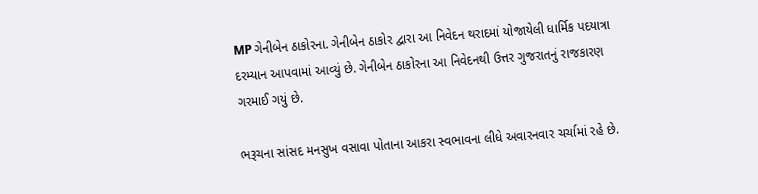MP ગેનીબેન ઠાકોરના. ગેનીબેન ઠાકોર દ્વારા આ નિવેદન થરાદમાં યોજાયેલી ધાર્મિક પદયાત્રા દરમ્યાન આપવામાં આવ્યું છે. ગેનીબેન ઠાકોરના આ નિવેદનથી ઉત્તર ગુજરાતનું રાજકારણ ગરમાઈ ગયું છે.

ભરૂચના સાંસદ મનસુખ વસાવા પોતાના આકરા સ્વભાવના લીધે અવારનવાર ચર્ચામાં રહે છે.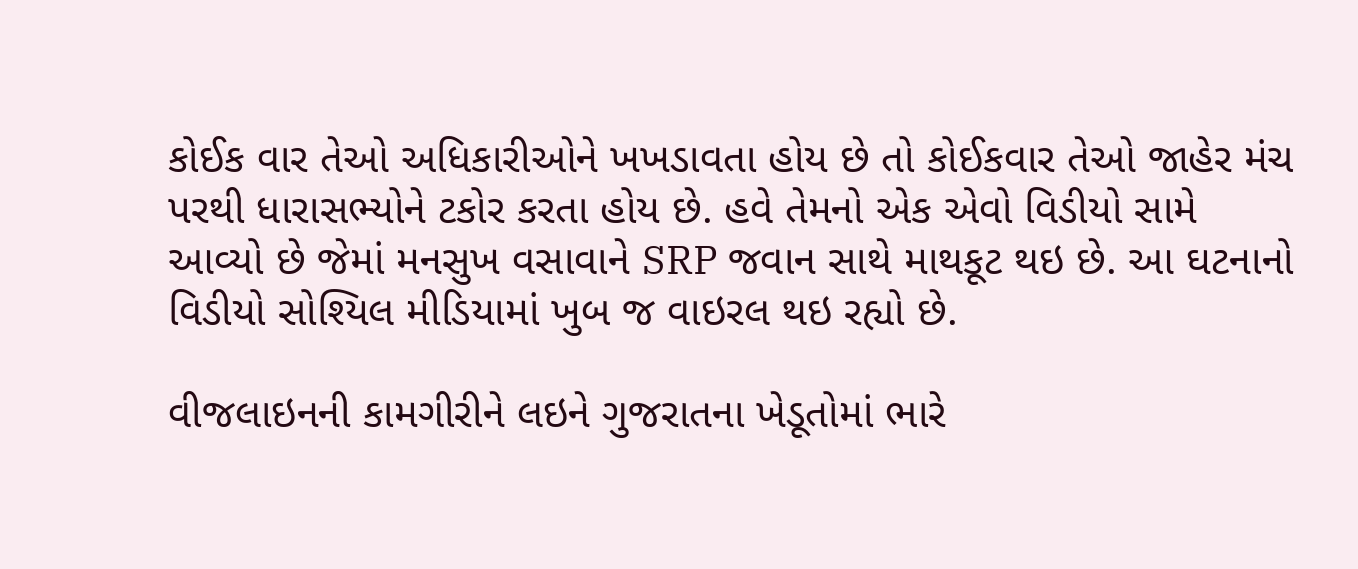કોઈક વાર તેઓ અધિકારીઓને ખખડાવતા હોય છે તો કોઈકવાર તેઓ જાહેર મંચ પરથી ધારાસભ્યોને ટકોર કરતા હોય છે. હવે તેમનો એક એવો વિડીયો સામે આવ્યો છે જેમાં મનસુખ વસાવાને SRP જવાન સાથે માથકૂટ થઇ છે. આ ઘટનાનો વિડીયો સોશ્યિલ મીડિયામાં ખુબ જ વાઇરલ થઇ રહ્યો છે.

વીજલાઇનની કામગીરીને લઇને ગુજરાતના ખેડૂતોમાં ભારે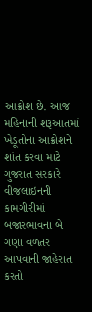આક્રોશ છે. આજ મહિનાની શરૂઆતમાં ખેડૂતોના આક્રોશને શાંત કરવા માટે ગુજરાત સરકારે વીજલાઇનની કામગીરીમાં બજારભાવના બે ગણા વળતર આપવાની જાહેરાત કરતો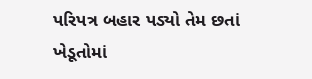પરિપત્ર બહાર પડ્યો તેમ છતાં ખેડૂતોમાં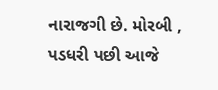નારાજગી છે. મોરબી , પડધરી પછી આજે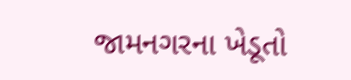જામનગરના ખેડૂતો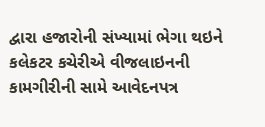દ્વારા હજારોની સંખ્યામાં ભેગા થઇને કલેકટર કચેરીએ વીજલાઇનની કામગીરીની સામે આવેદનપત્ર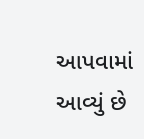આપવામાં આવ્યું છે